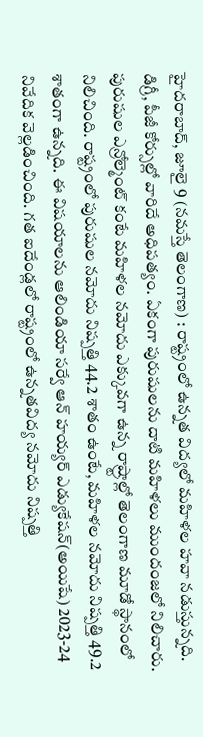హైదరాబాద్, జూలై 9 (నమస్తే తెలంగాణ) : రాష్ట్రంలో ఉన్నత విద్యలో మహిళల హవా నడుస్తున్నది. డిగ్రీ, పీజీ కోర్సుల్లో వారిదే అధిపత్యం. ఏకంగా పురుషులను దాటి మహిళలు ముందంజలో నిలిచారు. పురుషుల ఎన్రోల్మెంట్ కంటే మహిళల నమోదు ఎక్కువగా ఉన్న రాష్ర్టాల్లో తెలంగాణ మూడో స్థానంలో నిలిచింది. రాష్ట్రంలో పురుషుల నమోదు నిష్పత్తి 44.2 శాతం ఉంటే, మహిళల నమోదు నిష్పత్తి 49.2 శాతంగా ఉన్నది. ఈ విషయాలను ఆలిండియా సర్వే ఆన్ హయ్యర్ ఎడ్యుకేషన్(అయిషే) 2023-24 నివేదిక వెల్లడించింది. గత ఐదేండ్లలో రాష్ట్రంలో ఉన్నతవిద్య నమోదు నిష్పత్తి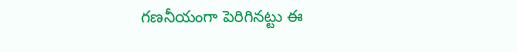గణనీయంగా పెరిగినట్టు ఈ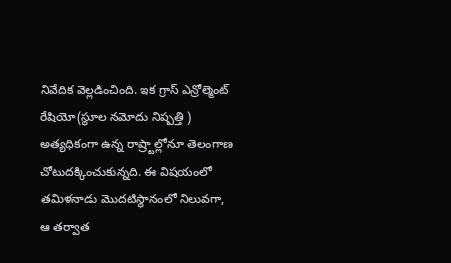నివేదిక వెల్లడించింది. ఇక గ్రాస్ ఎన్రోల్మెంట్ రేషియో(స్థూల నమోదు నిష్పత్తి ) అత్యధికంగా ఉన్న రాష్ర్టాల్లోనూ తెలంగాణ చోటుదక్కించుకున్నది. ఈ విషయంలో తమిళనాడు మొదటిస్థానంలో నిలువగా, ఆ తర్వాత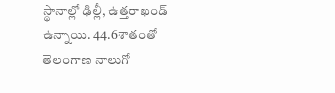స్థానాల్లో ఢిల్లీ, ఉత్తరాఖండ్ ఉన్నాయి. 44.6శాతంతో తెలంగాణ నాలుగో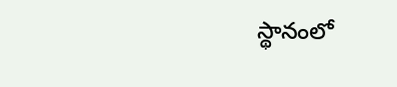స్థానంలో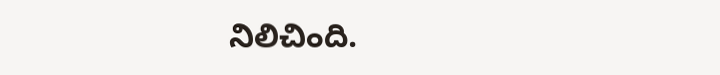నిలిచింది.